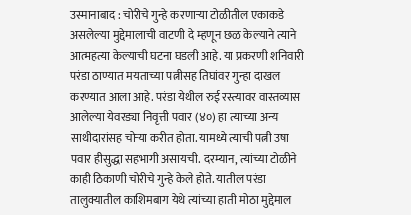उस्मानाबाद : चोरीचे गुन्हे करणाऱ्या टोळीतील एकाकडे असलेल्या मुद्देमालाची वाटणी दे म्हणून छळ केल्याने त्याने आत्महत्या केल्याची घटना घडली आहे. या प्रकरणी शनिवारी परंडा ठाण्यात मयताच्या पत्नीसह तिघांवर गुन्हा दाखल करण्यात आला आहे. परंडा येथील रुई रस्त्यावर वास्तव्यास आलेल्या येवरड्या निवृत्ती पवार (४०) हा त्याच्या अन्य साथीदारांसह चोऱ्या करीत होता. यामध्ये त्याची पत्नी उषा पवार हीसुद्धा सहभागी असायची. दरम्यान, त्यांच्या टोळीने काही ठिकाणी चोरीचे गुन्हे केले होते. यातील परंडा तालुक्यातील काशिमबाग येथे त्यांच्या हाती मोठा मुद्देमाल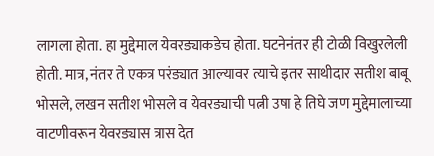लागला होता. हा मुद्देमाल येवरड्याकडेच होता. घटनेनंतर ही टोळी विखुरलेली होती. मात्र, नंतर ते एकत्र परंड्यात आल्यावर त्याचे इतर साथीदार सतीश बाबू भोसले, लखन सतीश भोसले व येवरड्याची पत्नी उषा हे तिघे जण मुद्देमालाच्या वाटणीवरून येवरड्यास त्रास देत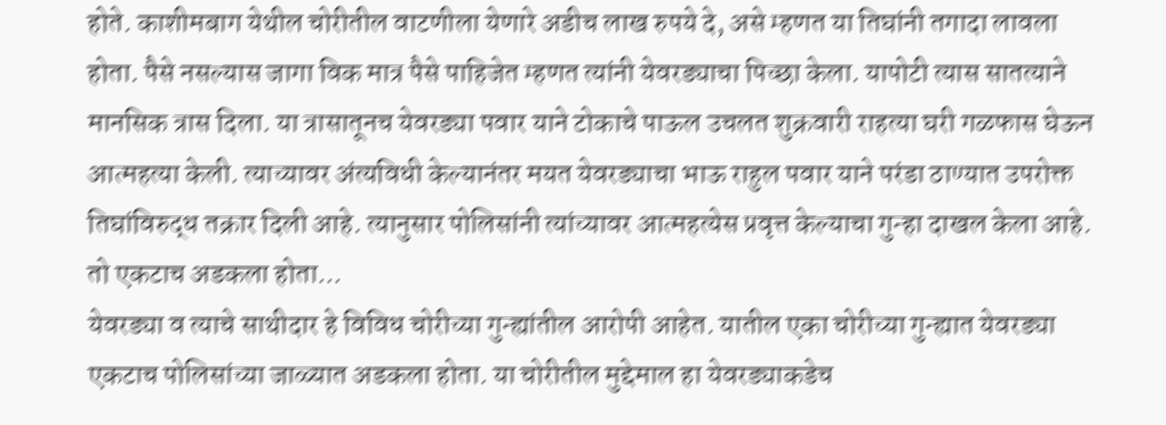होते. काशीमबाग येथील चोरीतील वाटणीला येणारे अडीच लाख रुपये दे, असे म्हणत या तिघांनी तगादा लावला होता. पैसे नसल्यास जागा विक मात्र पैसे पाहिजेत म्हणत त्यांनी येवरड्याचा पिच्छा केला. यापोटी त्यास सातत्याने मानसिक त्रास दिला. या त्रासातूनच येवरड्या पवार याने टोकाचे पाऊल उचलत शुक्रवारी राहत्या घरी गळफास घेऊन आत्महत्या केली. त्याच्यावर अंत्यविधी केल्यानंतर मयत येवरड्याचा भाऊ राहुल पवार याने परंडा ठाण्यात उपरोक्त तिघांविरुद्ध तक्रार दिली आहे. त्यानुसार पोलिसांनी त्यांच्यावर आत्महत्येस प्रवृत्त केल्याचा गुन्हा दाखल केला आहे.
तो एकटाच अडकला होता...
येवरड्या व त्याचे साथीदार हे विविध चोरीच्या गुन्ह्यांतील आरोपी आहेत. यातील एका चोरीच्या गुन्ह्यात येवरड्या एकटाच पोलिसांच्या जाळ्यात अडकला होता. या चोरीतील मुद्देमाल हा येवरड्याकडेच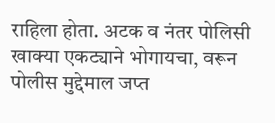राहिला होता. अटक व नंतर पोलिसी खाक्या एकट्याने भोगायचा, वरून पोलीस मुद्देमाल जप्त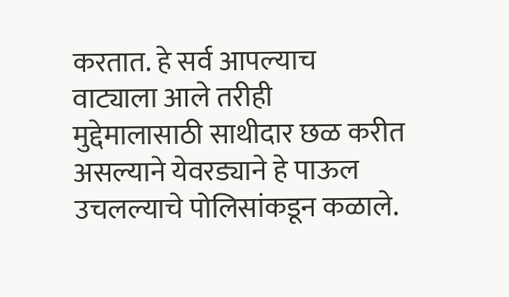करतात. हे सर्व आपल्याच वाट्याला आले तरीही मुद्देमालासाठी साथीदार छळ करीत असल्याने येवरड्याने हे पाऊल उचलल्याचे पोलिसांकडून कळाले.